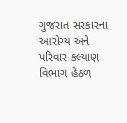ગુજરાત સરકારના આરોગ્ય અને પરિવાર કલ્યાણ વિભાગ હેઠળ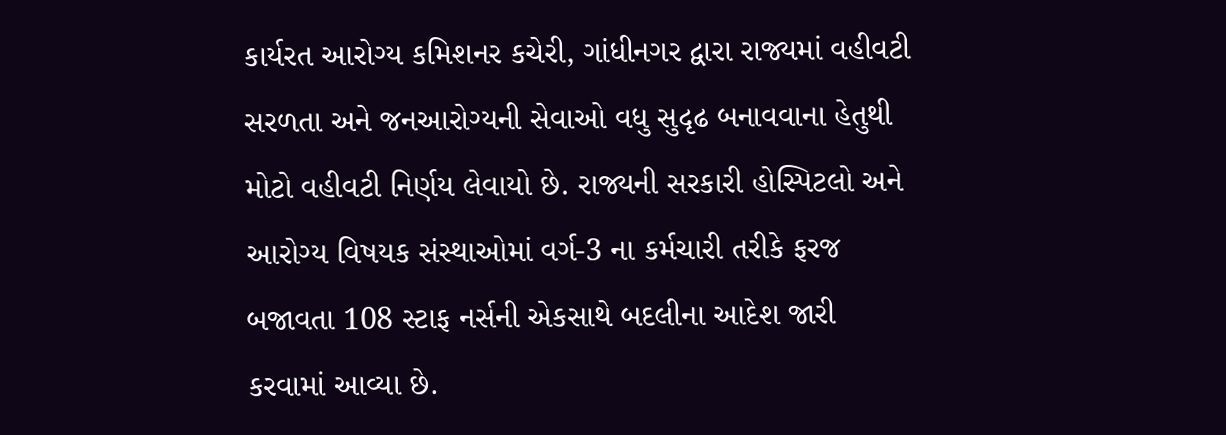કાર્યરત આરોગ્ય કમિશનર કચેરી, ગાંધીનગર દ્વારા રાજ્યમાં વહીવટી સરળતા અને જનઆરોગ્યની સેવાઓ વધુ સુદૃઢ બનાવવાના હેતુથી મોટો વહીવટી નિર્ણય લેવાયો છે. રાજ્યની સરકારી હોસ્પિટલો અને આરોગ્ય વિષયક સંસ્થાઓમાં વર્ગ-3 ના કર્મચારી તરીકે ફરજ બજાવતા 108 સ્ટાફ નર્સની એકસાથે બદલીના આદેશ જારી કરવામાં આવ્યા છે.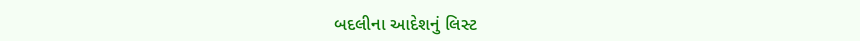બદલીના આદેશનું લિસ્ટ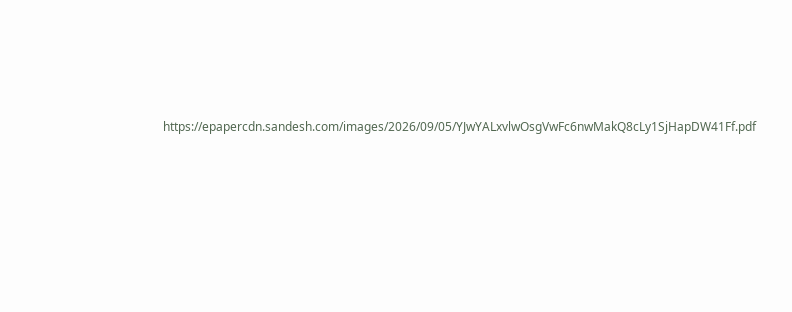https://epapercdn.sandesh.com/images/2026/09/05/YJwYALxvlwOsgVwFc6nwMakQ8cLy1SjHapDW41Ff.pdf